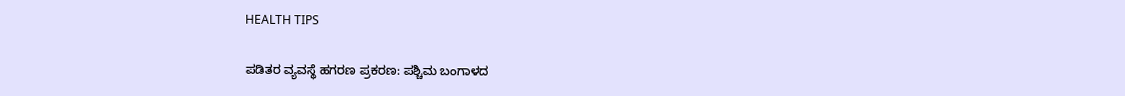HEALTH TIPS

ಪಡಿತರ ವ್ಯವಸ್ಥೆ ಹಗರಣ ಪ್ರಕರಣ: ಪಶ್ಚಿಮ ಬಂಗಾಳದ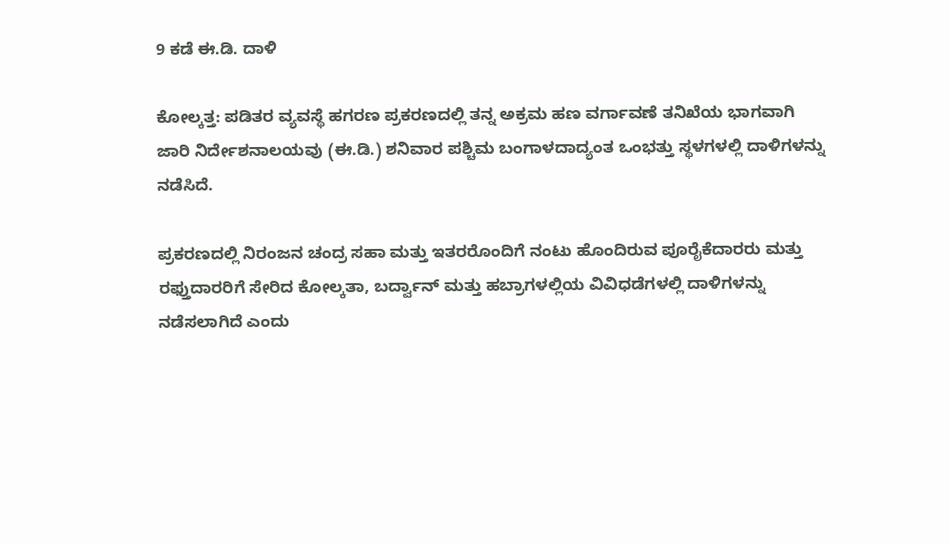9 ಕಡೆ ಈ.ಡಿ. ದಾಳಿ

ಕೋಲ್ಕತ್ತ: ಪಡಿತರ ವ್ಯವಸ್ಥೆ ಹಗರಣ ಪ್ರಕರಣದಲ್ಲಿ ತನ್ನ ಅಕ್ರಮ ಹಣ ವರ್ಗಾವಣೆ ತನಿಖೆಯ ಭಾಗವಾಗಿ ಜಾರಿ ನಿರ್ದೇಶನಾಲಯವು (ಈ.ಡಿ.) ಶನಿವಾರ ಪಶ್ಚಿಮ ಬಂಗಾಳದಾದ್ಯಂತ ಒಂಭತ್ತು ಸ್ಥಳಗಳಲ್ಲಿ ದಾಳಿಗಳನ್ನು ನಡೆಸಿದೆ.

ಪ್ರಕರಣದಲ್ಲಿ ನಿರಂಜನ ಚಂದ್ರ ಸಹಾ ಮತ್ತು ಇತರರೊಂದಿಗೆ ನಂಟು ಹೊಂದಿರುವ ಪೂರೈಕೆದಾರರು ಮತ್ತು ರಫ್ತುದಾರರಿಗೆ ಸೇರಿದ ಕೋಲ್ಕತಾ, ಬರ್ದ್ವಾನ್ ಮತ್ತು ಹಬ್ರಾಗಳಲ್ಲಿಯ ವಿವಿಧಡೆಗಳಲ್ಲಿ ದಾಳಿಗಳನ್ನು ನಡೆಸಲಾಗಿದೆ ಎಂದು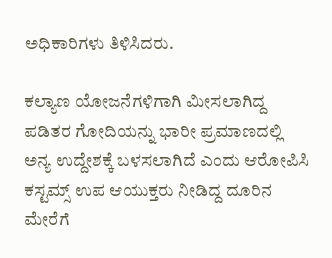ಅಧಿಕಾರಿಗಳು ತಿಳಿಸಿದರು.

ಕಲ್ಯಾಣ ಯೋಜನೆಗಳಿಗಾಗಿ ಮೀಸಲಾಗಿದ್ದ ಪಡಿತರ ಗೋದಿಯನ್ನು ಭಾರೀ ಪ್ರಮಾಣದಲ್ಲಿ ಅನ್ಯ ಉದ್ದೇಶಕ್ಕೆ ಬಳಸಲಾಗಿದೆ ಎಂದು ಆರೋಪಿಸಿ ಕಸ್ಟಮ್ಸ್ ಉಪ ಆಯುಕ್ತರು ನೀಡಿದ್ದ ದೂರಿನ ಮೇರೆಗೆ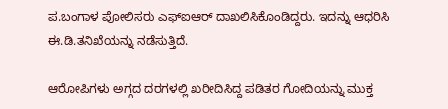ಪ.ಬಂಗಾಳ ಪೋಲಿಸರು ಎಫ್‌ಐಆರ್ ದಾಖಲಿಸಿಕೊಂಡಿದ್ದರು. ಇದನ್ನು ಆಧರಿಸಿ ಈ.ಡಿ.ತನಿಖೆಯನ್ನು ನಡೆಸುತ್ತಿದೆ.

ಆರೋಪಿಗಳು ಅಗ್ಗದ ದರಗಳಲ್ಲಿ ಖರೀದಿಸಿದ್ದ ಪಡಿತರ ಗೋದಿಯನ್ನು ಮುಕ್ತ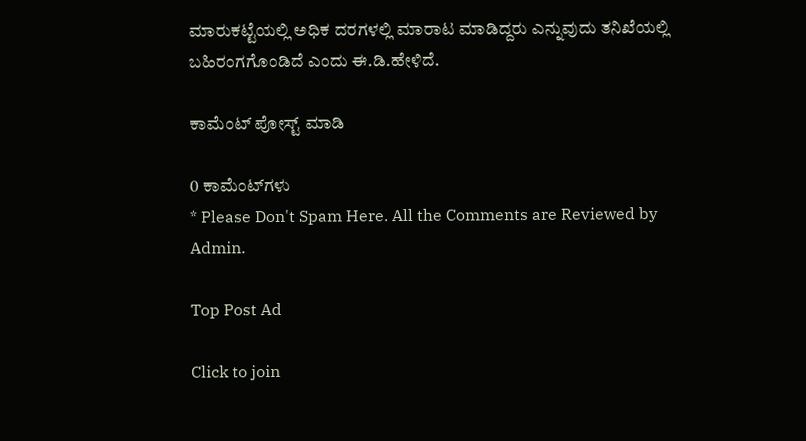ಮಾರುಕಟ್ಟೆಯಲ್ಲಿ ಅಧಿಕ ದರಗಳಲ್ಲಿ ಮಾರಾಟ ಮಾಡಿದ್ದರು ಎನ್ನುವುದು ತನಿಖೆಯಲ್ಲಿ ಬಹಿರಂಗಗೊಂಡಿದೆ ಎಂದು ಈ.ಡಿ.ಹೇಳಿದೆ.

ಕಾಮೆಂಟ್‌‌ ಪೋಸ್ಟ್‌ ಮಾಡಿ

0 ಕಾಮೆಂಟ್‌ಗಳು
* Please Don't Spam Here. All the Comments are Reviewed by Admin.

Top Post Ad

Click to join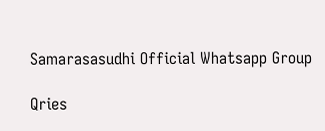Samarasasudhi Official Whatsapp Group

Qries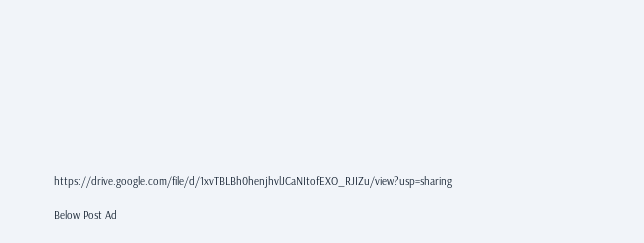https://drive.google.com/file/d/1xvTBLBh0henjhvlJCaNItofEXO_RJIZu/view?usp=sharing

Below Post Ad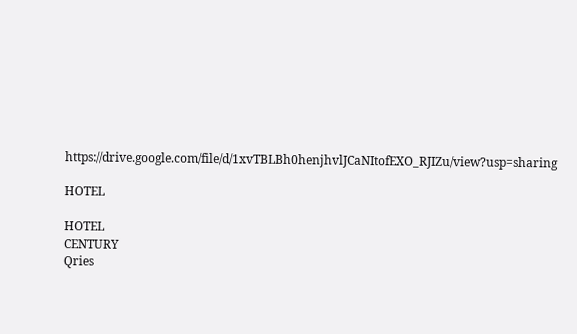https://drive.google.com/file/d/1xvTBLBh0henjhvlJCaNItofEXO_RJIZu/view?usp=sharing

HOTEL

HOTEL
CENTURY
Qries